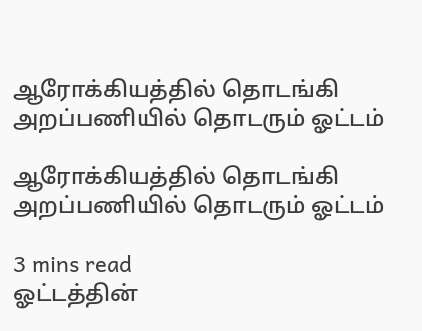ஆரோக்கியத்தில் தொடங்கி அறப்பணியில் தொடரும் ஓட்டம்

ஆரோக்கியத்தில் தொடங்கி அறப்பணியில் தொடரும் ஓட்டம்

3 mins read
ஓட்டத்தின்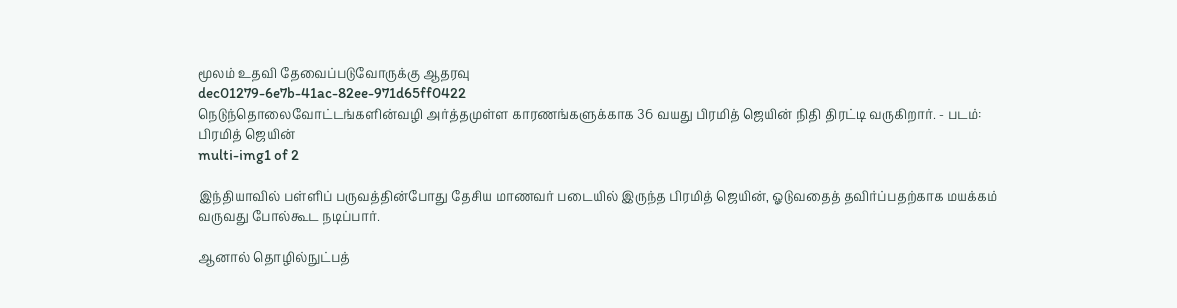மூலம் உதவி தேவைப்படுவோருக்கு ஆதரவு
dec01279-6e7b-41ac-82ee-971d65ff0422
நெடுந்தொலைவோட்டங்களின்வழி அர்த்தமுள்ள காரணங்களுக்காக 36 வயது பிரமித் ஜெயின் நிதி திரட்டி வருகிறார். - படம்: பிரமித் ஜெயின்
multi-img1 of 2

இந்தியாவில் பள்ளிப் பருவத்தின்போது தேசிய மாணவர் படையில் இருந்த பிரமித் ஜெயின், ஓடுவதைத் தவிர்ப்பதற்காக மயக்கம் வருவது போல்கூட நடிப்பார்.

ஆனால் தொழில்நுட்பத்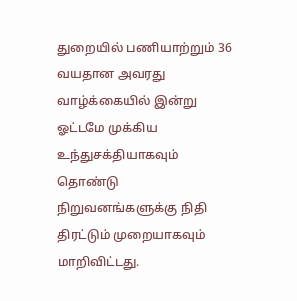துறையில் பணியாற்றும் 36 வயதான அவரது வாழ்க்கையில் இன்று ஓட்டமே முக்கிய உந்துசக்தியாகவும் தொண்டு நிறுவனங்களுக்கு நிதி திரட்டும் முறையாகவும் மாறிவிட்டது.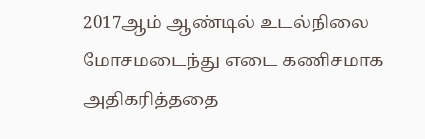2017ஆம் ஆண்டில் உடல்நிலை மோசமடைந்து எடை கணிசமாக அதிகரித்ததை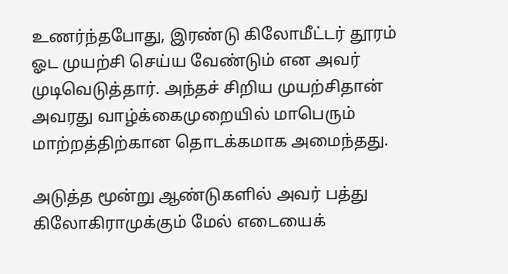உணர்ந்தபோது, இரண்டு கிலோமீட்டர் தூரம் ஓட முயற்சி செய்ய வேண்டும் என அவர் முடிவெடுத்தார். அந்தச் சிறிய முயற்சிதான் அவரது வாழ்க்கைமுறையில் மாபெரும் மாற்றத்திற்கான தொடக்கமாக அமைந்தது.

அடுத்த மூன்று ஆண்டுகளில் அவர் பத்து கிலோகிராமுக்கும் மேல் எடையைக்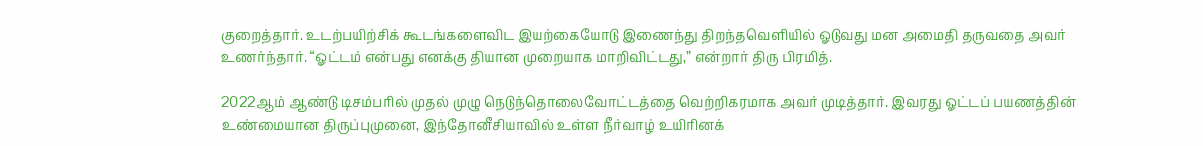குறைத்தார். உடற்பயிற்சிக் கூடங்களைவிட இயற்கையோடு இணைந்து திறந்தவெளியில் ஓடுவது மன அமைதி தருவதை அவர் உணர்ந்தார். “ஓட்டம் என்பது எனக்கு தியான முறையாக மாறிவிட்டது,” என்றார் திரு பிரமித்.

2022ஆம் ஆண்டு டிசம்பரில் முதல் முழு நெடுந்தொலைவோட்டத்தை வெற்றிகரமாக அவர் முடித்தார். இவரது ஓட்டப் பயணத்தின் உண்மையான திருப்புமுனை, இந்தோனீசியாவில் உள்ள நீர்வாழ் உயிரினக்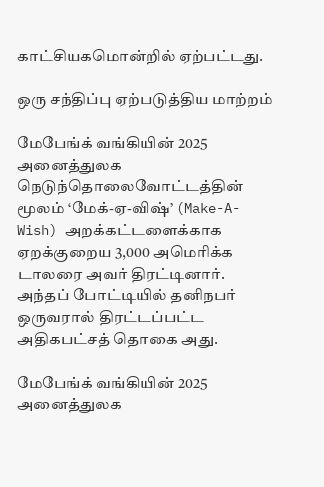காட்சியகமொன்றில் ஏற்பட்டது.

ஒரு சந்திப்பு ஏற்படுத்திய மாற்றம்

மேபேங்க் வங்கியின் 2025 அனைத்துலக நெடுந்தொலைவோட்டத்தின் மூலம் ‘மேக்-ஏ-விஷ்’ (Make-A-Wish) அறக்கட்டளைக்காக ஏறக்குறைய 3,000 அமெரிக்க டாலரை அவர் திரட்டினார். அந்தப் போட்டியில் தனிநபர் ஒருவரால் திரட்டப்பட்ட அதிகபட்சத் தொகை அது.

மேபேங்க் வங்கியின் 2025 அனைத்துலக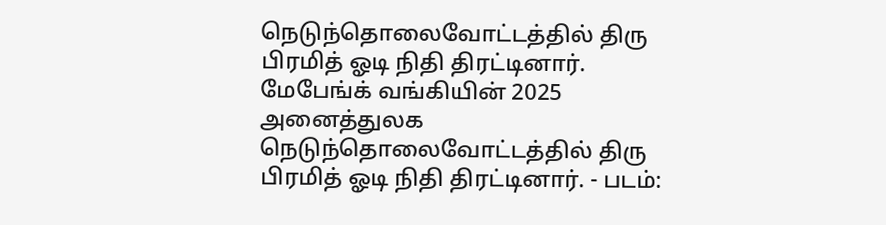நெடுந்தொலைவோட்டத்தில் திரு பிரமித் ஓடி நிதி திரட்டினார்.
மேபேங்க் வங்கியின் 2025 அனைத்துலக நெடுந்தொலைவோட்டத்தில் திரு பிரமித் ஓடி நிதி திரட்டினார். - படம்: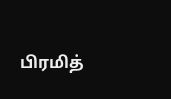பிரமித்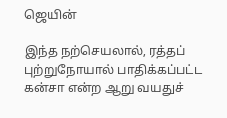ஜெயின்

இந்த நற்செயலால், ரத்தப் புற்றுநோயால் பாதிக்கப்பட்ட கன்சா என்ற ஆறு வயதுச்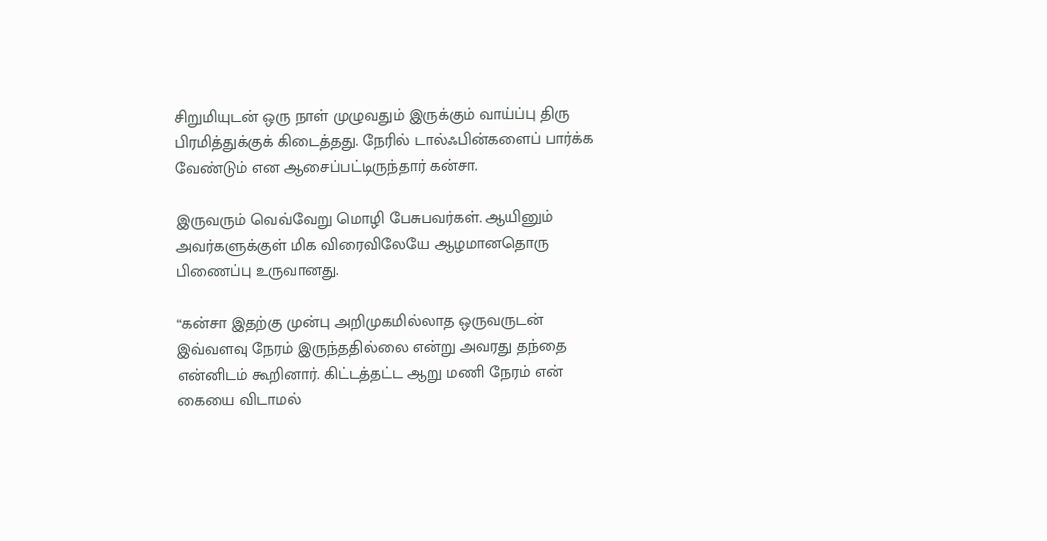சிறுமியுடன் ஒரு நாள் முழுவதும் இருக்கும் வாய்ப்பு திரு பிரமித்துக்குக் கிடைத்தது. நேரில் டால்ஃபின்களைப் பார்க்க வேண்டும் என ஆசைப்பட்டிருந்தார் கன்சா.

இருவரும் வெவ்வேறு மொழி பேசுபவர்கள். ஆயினும் அவர்களுக்குள் மிக விரைவிலேயே ஆழமானதொரு பிணைப்பு உருவானது.

“கன்சா இதற்கு முன்பு அறிமுகமில்லாத ஒருவருடன் இவ்வளவு நேரம் இருந்ததில்லை என்று அவரது தந்தை என்னிடம் கூறினார். கிட்டத்தட்ட ஆறு மணி நேரம் என் கையை விடாமல்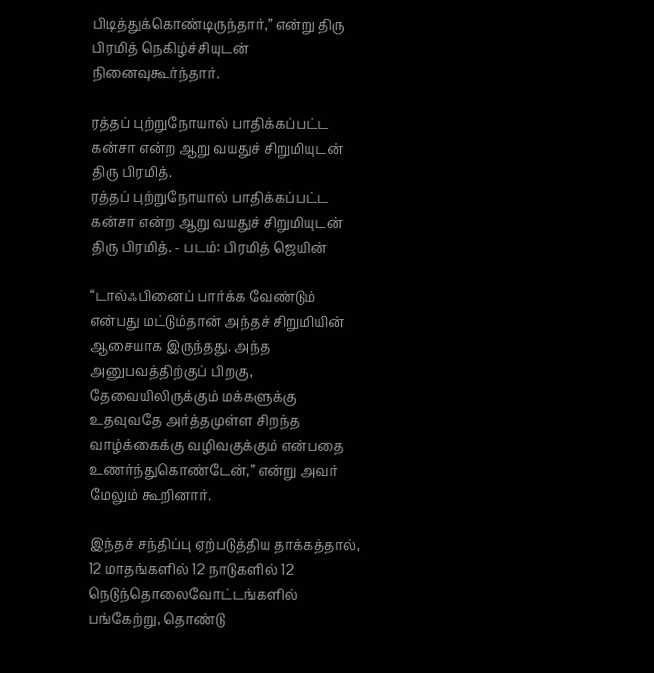பிடித்துக்கொண்டிருந்தார்,” என்று திரு பிரமித் நெகிழ்ச்சியுடன் நினைவுகூர்ந்தார்.

ரத்தப் புற்றுநோயால் பாதிக்கப்பட்ட கன்சா என்ற ஆறு வயதுச் சிறுமியுடன் திரு பிரமித்.
ரத்தப் புற்றுநோயால் பாதிக்கப்பட்ட கன்சா என்ற ஆறு வயதுச் சிறுமியுடன் திரு பிரமித். - படம்: பிரமித் ஜெயின்

“டால்ஃபினைப் பார்க்க வேண்டும் என்பது மட்டும்தான் அந்தச் சிறுமியின் ஆசையாக இருந்தது. அந்த அனுபவத்திற்குப் பிறகு, தேவையிலிருக்கும் மக்களுக்கு உதவுவதே அர்த்தமுள்ள சிறந்த வாழ்க்கைக்கு வழிவகுக்கும் என்பதை உணர்ந்துகொண்டேன்,” என்று அவர் மேலும் கூறினார்.

இந்தச் சந்திப்பு ஏற்படுத்திய தாக்கத்தால், 12 மாதங்களில் 12 நாடுகளில் 12 நெடுந்தொலைவோட்டங்களில் பங்கேற்று, தொண்டு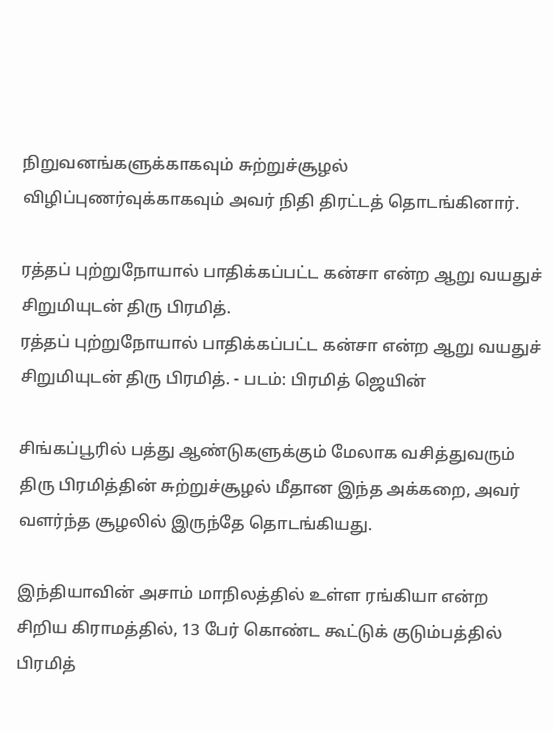நிறுவனங்களுக்காகவும் சுற்றுச்சூழல் விழிப்புணர்வுக்காகவும் அவர் நிதி திரட்டத் தொடங்கினார்.

ரத்தப் புற்றுநோயால் பாதிக்கப்பட்ட கன்சா என்ற ஆறு வயதுச் சிறுமியுடன் திரு பிரமித்.
ரத்தப் புற்றுநோயால் பாதிக்கப்பட்ட கன்சா என்ற ஆறு வயதுச் சிறுமியுடன் திரு பிரமித். - படம்: பிரமித் ஜெயின்

சிங்கப்பூரில் பத்து ஆண்டுகளுக்கும் மேலாக வசித்துவரும் திரு பிரமித்தின் சுற்றுச்சூழல் மீதான இந்த அக்கறை, அவர் வளர்ந்த சூழலில் இருந்தே தொடங்கியது.

இந்தியாவின் அசாம் மாநிலத்தில் உள்ள ரங்கியா என்ற சிறிய கிராமத்தில், 13 பேர் கொண்ட கூட்டுக் குடும்பத்தில் பிரமித்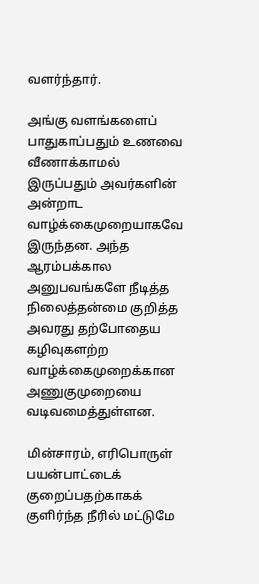வளர்ந்தார்.

அங்கு வளங்களைப் பாதுகாப்பதும் உணவை வீணாக்காமல் இருப்பதும் அவர்களின் அன்றாட வாழ்க்கைமுறையாகவே இருந்தன. அந்த ஆரம்பக்கால அனுபவங்களே நீடித்த நிலைத்தன்மை குறித்த அவரது தற்போதைய கழிவுகளற்ற வாழ்க்கைமுறைக்கான அணுகுமுறையை வடிவமைத்துள்ளன.

மின்சாரம், எரிபொருள் பயன்பாட்டைக் குறைப்பதற்காகக் குளிர்ந்த நீரில் மட்டுமே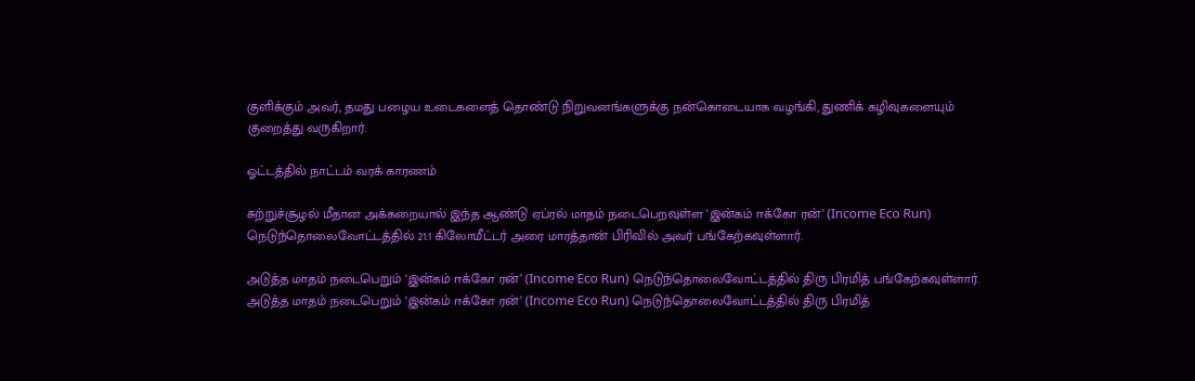குளிக்கும் அவர், தமது பழைய உடைகளைத் தொண்டு நிறுவனங்களுக்கு நன்கொடையாக வழங்கி, துணிக் கழிவுகளையும் குறைத்து வருகிறார்.

ஓட்டத்தில் நாட்டம் வரக் காரணம்

சுற்றுச்சூழல் மீதான அக்கறையால் இந்த ஆண்டு ஏப்ரல் மாதம் நடைபெறவுள்ள ‘இன்கம் ஈக்கோ ரன்’ (Income Eco Run) நெடுந்தொலைவோட்டத்தில் 21.1 கிலோமீட்டர் அரை மாரத்தான் பிரிவில் அவர் பங்கேற்கவுள்ளார்.

அடுத்த மாதம் நடைபெறும் ‘இன்கம் ஈக்கோ ரன்’ (Income Eco Run) நெடுந்தொலைவோட்டத்தில் திரு பிரமித் பங்கேற்கவுள்ளார்.
அடுத்த மாதம் நடைபெறும் ‘இன்கம் ஈக்கோ ரன்’ (Income Eco Run) நெடுந்தொலைவோட்டத்தில் திரு பிரமித்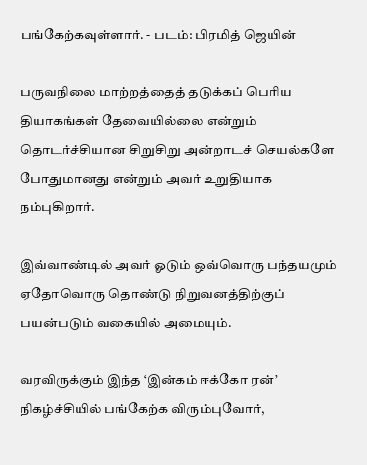பங்கேற்கவுள்ளார். - படம்: பிரமித் ஜெயின்

பருவநிலை மாற்றத்தைத் தடுக்கப் பெரிய தியாகங்கள் தேவையில்லை என்றும் தொடர்ச்சியான சிறுசிறு அன்றாடச் செயல்களே போதுமானது என்றும் அவர் உறுதியாக நம்புகிறார்.

இவ்வாண்டில் அவர் ஓடும் ஒவ்வொரு பந்தயமும் ஏதோவொரு தொண்டு நிறுவனத்திற்குப் பயன்படும் வகையில் அமையும்.

வரவிருக்கும் இந்த ‘இன்கம் ஈக்கோ ரன்’ நிகழ்ச்சியில் பங்கேற்க விரும்புவோர்,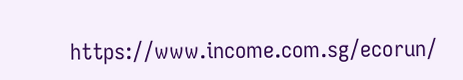https://www.income.com.sg/ecorun/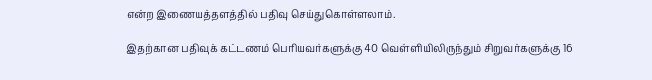என்ற இணையத்தளத்தில் பதிவு செய்துகொள்ளலாம்.

இதற்கான பதிவுக் கட்டணம் பெரியவர்களுக்கு 40 வெள்ளியிலிருந்தும் சிறுவர்களுக்கு 16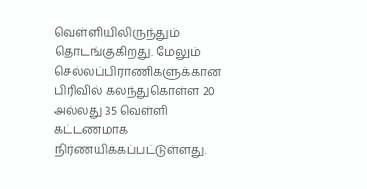வெள்ளியிலிருந்தும் தொடங்குகிறது. மேலும் செல்லப்பிராணிகளுக்கான பிரிவில் கலந்துகொள்ள 20 அல்லது 35 வெள்ளி கட்டணமாக நிர்ணயிக்கப்பட்டுள்ளது.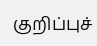குறிப்புச்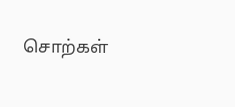சொற்கள்